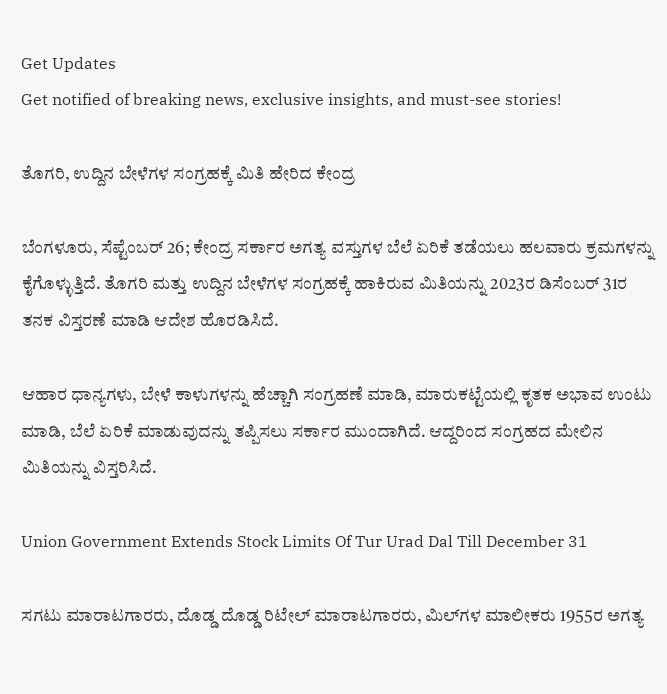Get Updates
Get notified of breaking news, exclusive insights, and must-see stories!

ತೊಗರಿ, ಉದ್ದಿನ ಬೇಳೆಗಳ ಸಂಗ್ರಹಕ್ಕೆ ಮಿತಿ ಹೇರಿದ ಕೇಂದ್ರ

ಬೆಂಗಳೂರು, ಸೆಪ್ಟೆಂಬರ್ 26; ಕೇಂದ್ರ ಸರ್ಕಾರ ಅಗತ್ಯ ವಸ್ತುಗಳ ಬೆಲೆ ಏರಿಕೆ ತಡೆಯಲು ಹಲವಾರು ಕ್ರಮಗಳನ್ನು ಕೈಗೊಳ್ಳುತ್ತಿದೆ. ತೊಗರಿ ಮತ್ತು ಉದ್ದಿನ ಬೇಳೆಗಳ ಸಂಗ್ರಹಕ್ಕೆ ಹಾಕಿರುವ ಮಿತಿಯನ್ನು 2023ರ ಡಿಸೆಂಬರ್ 31ರ ತನಕ ವಿಸ್ತರಣೆ ಮಾಡಿ ಆದೇಶ ಹೊರಡಿಸಿದೆ.

ಆಹಾರ ಧಾನ್ಯಗಳು, ಬೇಳೆ ಕಾಳುಗಳನ್ನು ಹೆಚ್ಚಾಗಿ ಸಂಗ್ರಹಣೆ ಮಾಡಿ, ಮಾರುಕಟ್ಟೆಯಲ್ಲಿ ಕೃತಕ ಅಭಾವ ಉಂಟು ಮಾಡಿ, ಬೆಲೆ ಏರಿಕೆ ಮಾಡುವುದನ್ನು ತಪ್ಪಿಸಲು ಸರ್ಕಾರ ಮುಂದಾಗಿದೆ. ಆದ್ದರಿಂದ ಸಂಗ್ರಹದ ಮೇಲಿನ ಮಿತಿಯನ್ನು ವಿಸ್ತರಿಸಿದೆ.

Union Government Extends Stock Limits Of Tur Urad Dal Till December 31

ಸಗಟು ಮಾರಾಟಗಾರರು, ದೊಡ್ಡ ದೊಡ್ಡ ರಿಟೇಲ್ ಮಾರಾಟಗಾರರು, ಮಿಲ್‌ಗಳ ಮಾಲೀಕರು 1955ರ ಅಗತ್ಯ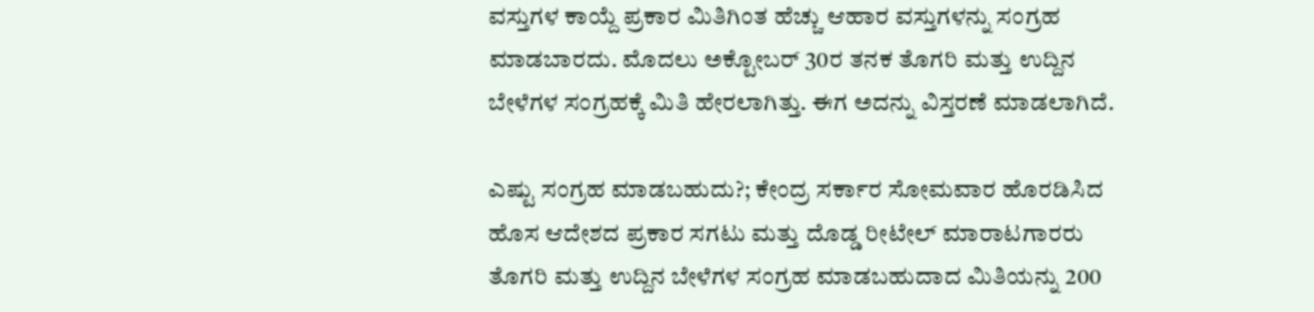ವಸ್ತುಗಳ ಕಾಯ್ದೆ ಪ್ರಕಾರ ಮಿತಿಗಿಂತ ಹೆಚ್ಚು ಆಹಾರ ವಸ್ತುಗಳನ್ನು ಸಂಗ್ರಹ ಮಾಡಬಾರದು. ಮೊದಲು ಅಕ್ಟೋಬರ್ 30ರ ತನಕ ತೊಗರಿ ಮತ್ತು ಉದ್ದಿನ ಬೇಳೆಗಳ ಸಂಗ್ರಹಕ್ಕೆ ಮಿತಿ ಹೇರಲಾಗಿತ್ತು. ಈಗ ಅದನ್ನು ವಿಸ್ತರಣೆ ಮಾಡಲಾಗಿದೆ.

ಎಷ್ಟು ಸಂಗ್ರಹ ಮಾಡಬಹುದು?; ಕೇಂದ್ರ ಸರ್ಕಾರ ಸೋಮವಾರ ಹೊರಡಿಸಿದ ಹೊಸ ಆದೇಶದ ಪ್ರಕಾರ ಸಗಟು ಮತ್ತು ದೊಡ್ಡ ರೀಟೇಲ್ ಮಾರಾಟಗಾರರು ತೊಗರಿ ಮತ್ತು ಉದ್ದಿನ ಬೇಳೆಗಳ ಸಂಗ್ರಹ ಮಾಡಬಹುದಾದ ಮಿತಿಯನ್ನು 200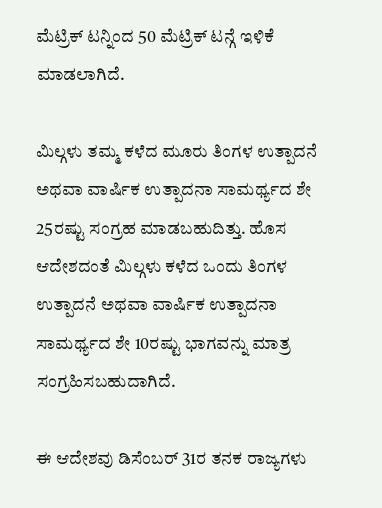ಮೆಟ್ರಿಕ್ ಟನ್ನಿಂದ 50 ಮೆಟ್ರಿಕ್ ಟನ್ಗೆ ಇಳಿಕೆ ಮಾಡಲಾಗಿದೆ.

ಮಿಲ್ಗಳು ತಮ್ಮ ಕಳೆದ ಮೂರು ತಿಂಗಳ ಉತ್ಪಾದನೆ ಅಥವಾ ವಾರ್ಷಿಕ ಉತ್ಪಾದನಾ ಸಾಮರ್ಥ್ಯದ ಶೇ 25ರಷ್ಟು ಸಂಗ್ರಹ ಮಾಡಬಹುದಿತ್ತು. ಹೊಸ ಆದೇಶದಂತೆ ಮಿಲ್ಗಳು ಕಳೆದ ಒಂದು ತಿಂಗಳ ಉತ್ಪಾದನೆ ಅಥವಾ ವಾರ್ಷಿಕ ಉತ್ಪಾದನಾ ಸಾಮರ್ಥ್ಯದ ಶೇ 10ರಷ್ಟು ಭಾಗವನ್ನು ಮಾತ್ರ ಸಂಗ್ರಹಿಸಬಹುದಾಗಿದೆ.

ಈ ಆದೇಶವು ಡಿಸೆಂಬರ್ 31ರ ತನಕ ರಾಜ್ಯಗಳು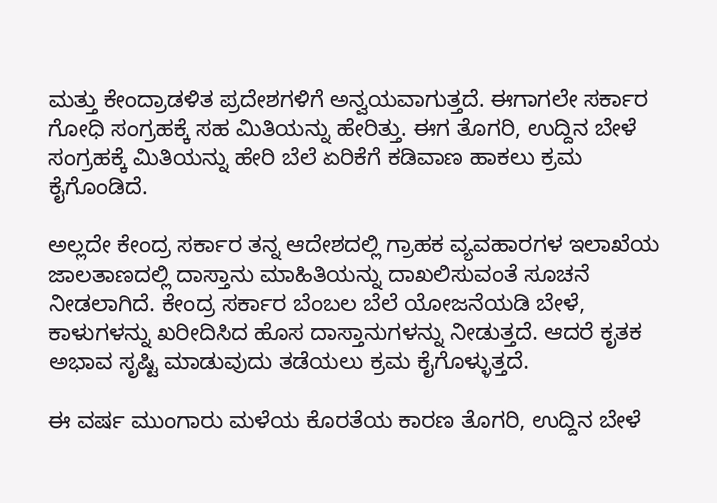ಮತ್ತು ಕೇಂದ್ರಾಡಳಿತ ಪ್ರದೇಶಗಳಿಗೆ ಅನ್ವಯವಾಗುತ್ತದೆ. ಈಗಾಗಲೇ ಸರ್ಕಾರ ಗೋಧಿ ಸಂಗ್ರಹಕ್ಕೆ ಸಹ ಮಿತಿಯನ್ನು ಹೇರಿತ್ತು. ಈಗ ತೊಗರಿ, ಉದ್ದಿನ ಬೇಳೆ ಸಂಗ್ರಹಕ್ಕೆ ಮಿತಿಯನ್ನು ಹೇರಿ ಬೆಲೆ ಏರಿಕೆಗೆ ಕಡಿವಾಣ ಹಾಕಲು ಕ್ರಮ ಕೈಗೊಂಡಿದೆ.

ಅಲ್ಲದೇ ಕೇಂದ್ರ ಸರ್ಕಾರ ತನ್ನ ಆದೇಶದಲ್ಲಿ ಗ್ರಾಹಕ ವ್ಯವಹಾರಗಳ ಇಲಾಖೆಯ ಜಾಲತಾಣದಲ್ಲಿ ದಾಸ್ತಾನು ಮಾಹಿತಿಯನ್ನು ದಾಖಲಿಸುವಂತೆ ಸೂಚನೆ ನೀಡಲಾಗಿದೆ. ಕೇಂದ್ರ ಸರ್ಕಾರ ಬೆಂಬಲ ಬೆಲೆ ಯೋಜನೆಯಡಿ ಬೇಳೆ, ಕಾಳುಗಳನ್ನು ಖರೀದಿಸಿದ ಹೊಸ ದಾಸ್ತಾನುಗಳನ್ನು ನೀಡುತ್ತದೆ. ಆದರೆ ಕೃತಕ ಅಭಾವ ಸೃಷ್ಟಿ ಮಾಡುವುದು ತಡೆಯಲು ಕ್ರಮ ಕೈಗೊಳ್ಳುತ್ತದೆ.

ಈ ವರ್ಷ ಮುಂಗಾರು ಮಳೆಯ ಕೊರತೆಯ ಕಾರಣ ತೊಗರಿ, ಉದ್ದಿನ ಬೇಳೆ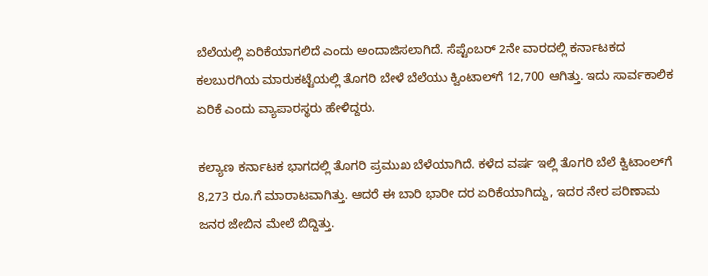ಬೆಲೆಯಲ್ಲಿ ಏರಿಕೆಯಾಗಲಿದೆ ಎಂದು ಅಂದಾಜಿಸಲಾಗಿದೆ. ಸೆಪ್ಟೆಂಬರ್ 2ನೇ ವಾರದಲ್ಲಿ ಕರ್ನಾಟಕದ ಕಲಬುರಗಿಯ ಮಾರುಕಟ್ಟೆಯಲ್ಲಿ ತೊಗರಿ ಬೇಳೆ ಬೆಲೆಯು ಕ್ವಿಂಟಾಲ್‌ಗೆ 12,700 ಆಗಿತ್ತು. ಇದು ಸಾರ್ವಕಾಲಿಕ ಏರಿಕೆ ಎಂದು ವ್ಯಾಪಾರಸ್ಥರು ಹೇಳಿದ್ದರು.

ಕಲ್ಯಾಣ ಕರ್ನಾಟಕ ಭಾಗದಲ್ಲಿ ತೊಗರಿ ಪ್ರಮುಖ ಬೆಳೆಯಾಗಿದೆ. ಕಳೆದ ವರ್ಷ ಇಲ್ಲಿ ತೊಗರಿ ಬೆಲೆ ಕ್ವಿಟಾಂಲ್‌ಗೆ 8,273 ರೂ.ಗೆ ಮಾರಾಟವಾಗಿತ್ತು. ಆದರೆ ಈ ಬಾರಿ ಭಾರೀ ದರ ಏರಿಕೆಯಾಗಿದ್ದು, ಇದರ ನೇರ ಪರಿಣಾಮ ಜನರ ಜೇಬಿನ ಮೇಲೆ ಬಿದ್ದಿತ್ತು.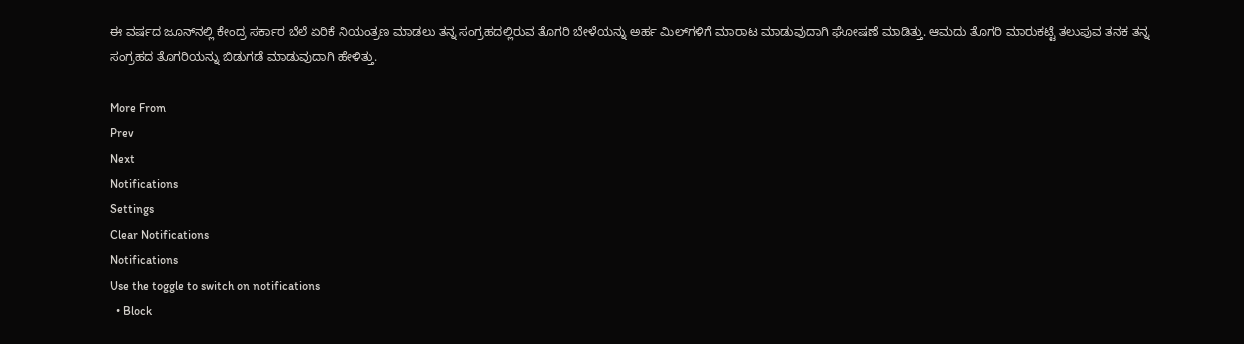ಈ ವರ್ಷದ ಜೂನ್‌ನಲ್ಲಿ ಕೇಂದ್ರ ಸರ್ಕಾರ ಬೆಲೆ ಏರಿಕೆ ನಿಯಂತ್ರಣ ಮಾಡಲು ತನ್ನ ಸಂಗ್ರಹದಲ್ಲಿರುವ ತೊಗರಿ ಬೇಳೆಯನ್ನು ಅರ್ಹ ಮಿಲ್‌ಗಳಿಗೆ ಮಾರಾಟ ಮಾಡುವುದಾಗಿ ಘೋಷಣೆ ಮಾಡಿತ್ತು. ಆಮದು ತೊಗರಿ ಮಾರುಕಟ್ಟೆ ತಲುಪುವ ತನಕ ತನ್ನ ಸಂಗ್ರಹದ ತೊಗರಿಯನ್ನು ಬಿಡುಗಡೆ ಮಾಡುವುದಾಗಿ ಹೇಳಿತ್ತು.

More From
Prev
Next
Notifications
Settings
Clear Notifications
Notifications
Use the toggle to switch on notifications
  • Block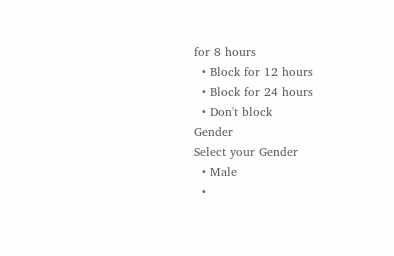for 8 hours
  • Block for 12 hours
  • Block for 24 hours
  • Don't block
Gender
Select your Gender
  • Male
  •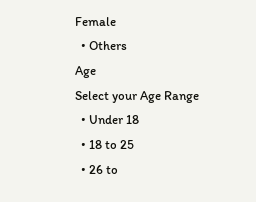Female
  • Others
Age
Select your Age Range
  • Under 18
  • 18 to 25
  • 26 to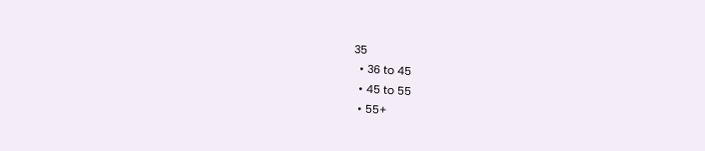35
  • 36 to 45
  • 45 to 55
  • 55+